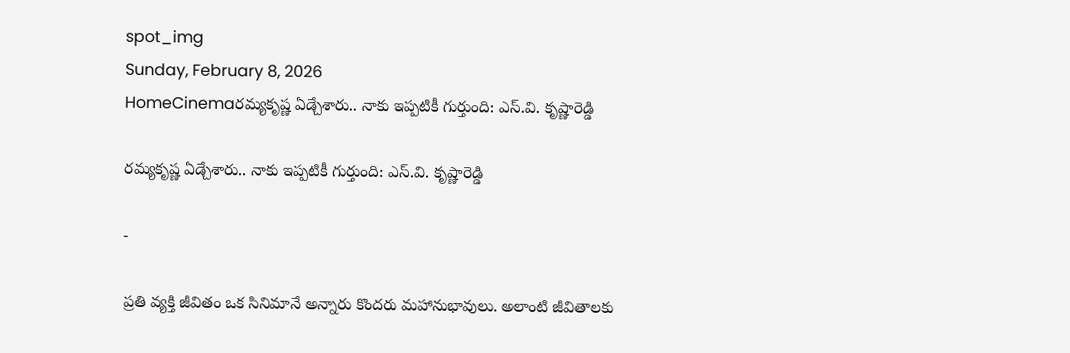spot_img
Sunday, February 8, 2026
HomeCinemaరమ్యకృష్ణ ఏడ్చేశారు.. నాకు ఇప్పటికీ గుర్తుంది: ఎస్.వి. కృష్ణారెడ్డి

రమ్యకృష్ణ ఏడ్చేశారు.. నాకు ఇప్పటికీ గుర్తుంది: ఎస్.వి. కృష్ణారెడ్డి

-

ప్రతి వ్యక్తి జీవితం ఒక సినిమానే అన్నారు కొందరు మహానుభావులు. అలాంటి జీవితాలకు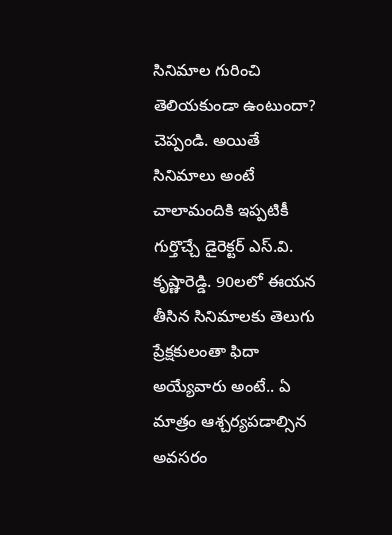సినిమాల గురించి తెలియకుండా ఉంటుందా? చెప్పండి. అయితే సినిమాలు అంటే చాలామందికి ఇప్పటికీ గుర్తొచ్చే డైరెక్టర్ ఎస్.వి. కృష్ణారెడ్డి. 90లలో ఈయన తీసిన సినిమాలకు తెలుగు ప్రేక్షకులంతా ఫిదా అయ్యేవారు అంటే.. ఏ మాత్రం ఆశ్చర్యపడాల్సిన అవసరం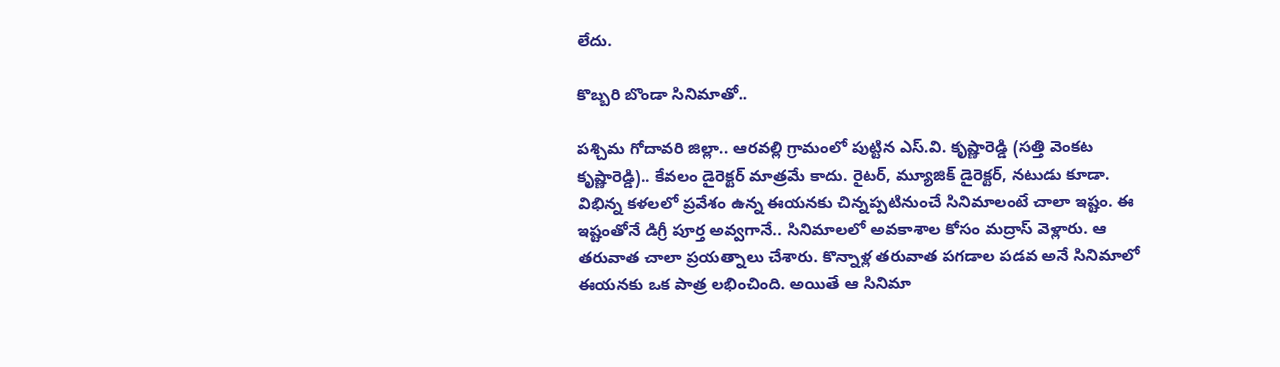లేదు.

కొబ్బరి బొండా సినిమాతో..

పశ్చిమ గోదావరి జిల్లా.. ఆరవల్లి గ్రామంలో పుట్టిన ఎస్.వి. కృష్ణారెడ్డి (సత్తి వెంకట కృష్ణారెడ్డి).. కేవలం డైరెక్టర్ మాత్రమే కాదు. రైటర్, మ్యూజిక్ డైరెక్టర్, నటుడు కూడా. విభిన్న కళలలో ప్రవేశం ఉన్న ఈయనకు చిన్నప్పటినుంచే సినిమాలంటే చాలా ఇష్టం. ఈ ఇష్టంతోనే డిగ్రీ పూర్త అవ్వగానే.. సినిమాలలో అవకాశాల కోసం మద్రాస్ వెళ్లారు. ఆ తరువాత చాలా ప్రయత్నాలు చేశారు. కొన్నాళ్ల తరువాత పగడాల పడవ అనే సినిమాలో ఈయనకు ఒక పాత్ర లభించింది. అయితే ఆ సినిమా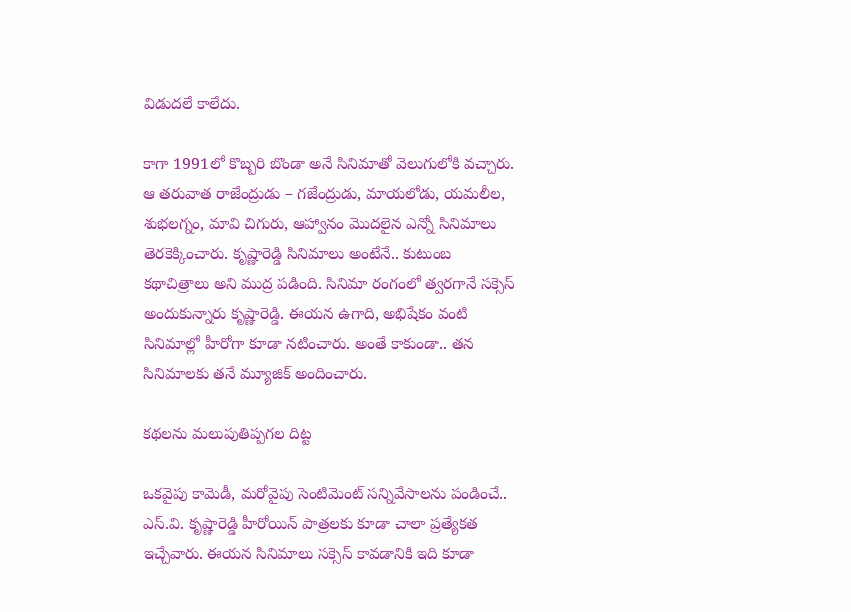విడుదలే కాలేదు.

కాగా 1991లో కొబ్బరి బొండా అనే సినిమాతో వెలుగులోకి వచ్చారు. ఆ తరువాత రాజేంద్రుడు – గజేంద్రుడు, మాయలోడు, యమలీల, శుభలగ్నం, మావి చిగురు, ఆహ్వానం మొదలైన ఎన్నో సినిమాలు తెరకెక్కించారు. కృష్ణారెడ్డి సినిమాలు అంటేనే.. కుటుంబ కథాచిత్రాలు అని ముద్ర పడింది. సినిమా రంగంలో త్వరగానే సక్సెస్ అందుకున్నారు కృష్ణారెడ్డి. ఈయన ఉగాది, అభిషేకం వంటి సినిమాల్లో హీరోగా కూడా నటించారు. అంతే కాకుండా.. తన సినిమాలకు తనే మ్యూజిక్ అందించారు.

కథలను మలుపుతిప్పగల దిట్ట

ఒకవైపు కామెడీ, మరోవైపు సెంటిమెంట్ సన్నివేసాలను పండించే.. ఎస్.వి. కృష్ణారెడ్డి హీరోయిన్ పాత్రలకు కూడా చాలా ప్రత్యేకత ఇచ్చేవారు. ఈయన సినిమాలు సక్సెస్ కావడానికి ఇది కూడా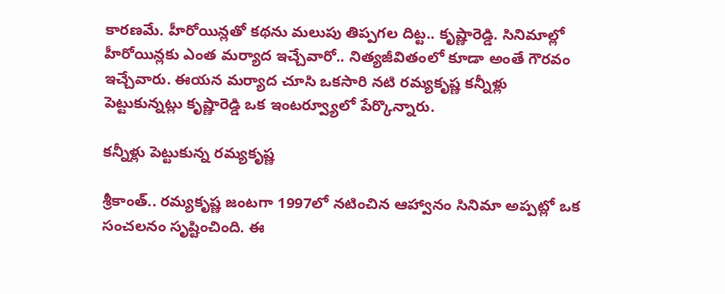కారణమే. హీరోయిన్లతో కథను మలుపు తిప్పగల దిట్ట.. కృష్ణారెడ్డి. సినిమాల్లో హీరోయిన్లకు ఎంత మర్యాద ఇచ్చేవారో.. నిత్యజీవితంలో కూడా అంతే గౌరవం ఇచ్చేవారు. ఈయన మర్యాద చూసి ఒకసారి నటి రమ్యకృష్ణ కన్నీళ్లు పెట్టుకున్నట్లు కృష్ణారెడ్డి ఒక ఇంటర్వ్యూలో పేర్కొన్నారు.

కన్నీళ్లు పెట్టుకున్న రమ్యకృష్ణ

శ్రీకాంత్.. రమ్యకృష్ణ జంటగా 1997లో నటించిన ఆహ్వానం సినిమా అప్పట్లో ఒక సంచలనం సృష్టించింది. ఈ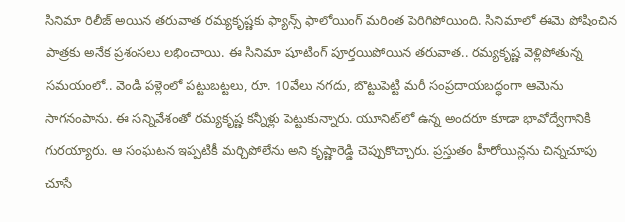సినిమా రిలీజ్ అయిన తరువాత రమ్యకృష్ణకు ఫ్యాన్స్ ఫాలోయింగ్ మరింత పెరిగిపోయింది. సినిమాలో ఈమె పోషించిన పాత్రకు అనేక ప్రశంసలు లభించాయి. ఈ సినిమా షూటింగ్ పూర్తయిపోయిన తరువాత.. రమ్యకృష్ణ వెళ్లిపోతున్న సమయంలో.. వెండి పళ్లెంలో పట్టుబట్టలు, రూ. 10వేలు నగదు, బొట్టుపెట్టి మరీ సంప్రదాయబద్ధంగా ఆమెను సాగనంపాను. ఈ సన్నివేశంతో రమ్యకృష్ణ కన్నీళ్లు పెట్టుకున్నారు. యూనిట్‌లో ఉన్న అందరూ కూడా భావోద్వేగానికి గురయ్యారు. ఆ సంఘటన ఇప్పటికీ మర్చిపోలేను అని కృష్ణారెడ్డి చెప్పుకొచ్చారు. ప్రస్తుతం హీరోయిన్లను చిన్నచూపు చూసే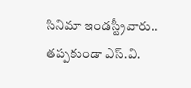సినిమా ఇండస్ట్రీవారు.. తప్పకుండా ఎస్.వి.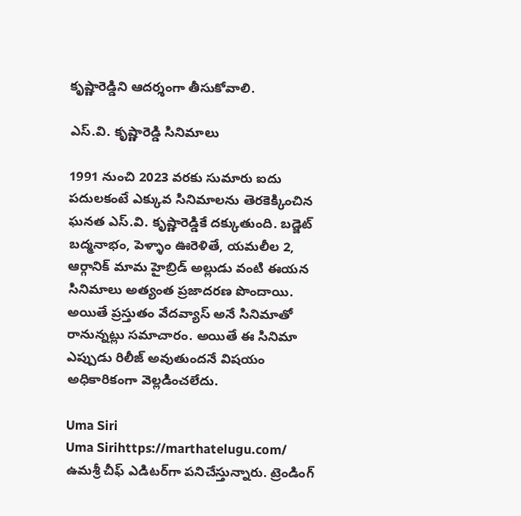కృష్ణారెడ్డిని ఆదర్శంగా తీసుకోవాలి.

ఎస్.వి. కృష్ణారెడ్డి సినిమాలు

1991 నుంచి 2023 వరకు సుమారు ఐదు పదులకంటే ఎక్కువ సినిమాలను తెరకెక్కించిన ఘనత ఎస్.వి. కృష్ణారెడ్డికే దక్కుతుంది. బడ్జెట్ బద్మనాభం, పెళ్ళాం ఊరెళితే, యమలీల 2, ఆర్గానిక్ మామ హైబ్రిడ్ అల్లుడు వంటి ఈయన సినిమాలు అత్యంత ప్రజాదరణ పొందాయి. అయితే ప్రస్తుతం వేదవ్యాస్ అనే సినిమాతో రానున్నట్లు సమాచారం. అయితే ఈ సినిమా ఎప్పుడు రిలీజ్ అవుతుందనే విషయం అధికారికంగా వెల్లడించలేదు.

Uma Siri
Uma Sirihttps://marthatelugu.com/
ఉమశ్రీ చీఫ్ ఎడిటర్‌గా పనిచేస్తున్నారు. ట్రెండింగ్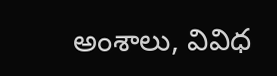అంశాలు, వివిధ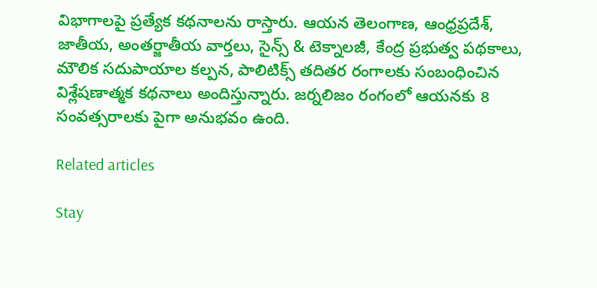విభాగాలపై ప్రత్యేక కథనాలను రాస్తారు. ఆయన తెలంగాణ, ఆంధ్రప్రదేశ్, జాతీయ, అంతర్జాతీయ వార్తలు, సైన్స్ & టెక్నాలజీ, కేంద్ర ప్రభుత్వ పథకాలు, మౌలిక సదుపాయాల కల్పన, పాలిటిక్స్ తదితర రంగాలకు సంబంధించిన విశ్లేషణాత్మక కథనాలు అందిస్తున్నారు. జర్నలిజం రంగంలో ఆయనకు 8 సంవత్సరాలకు పైగా అనుభవం ఉంది.

Related articles

Stay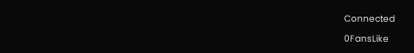Connected

0FansLike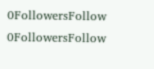0FollowersFollow
0FollowersFollow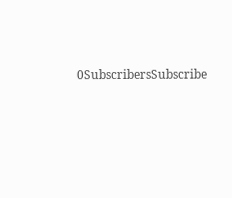0SubscribersSubscribe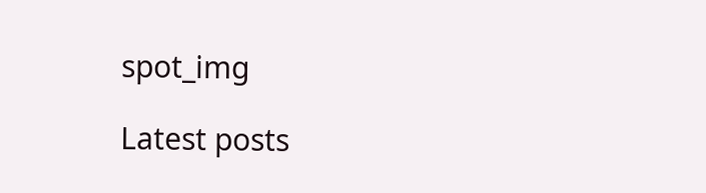spot_img

Latest posts